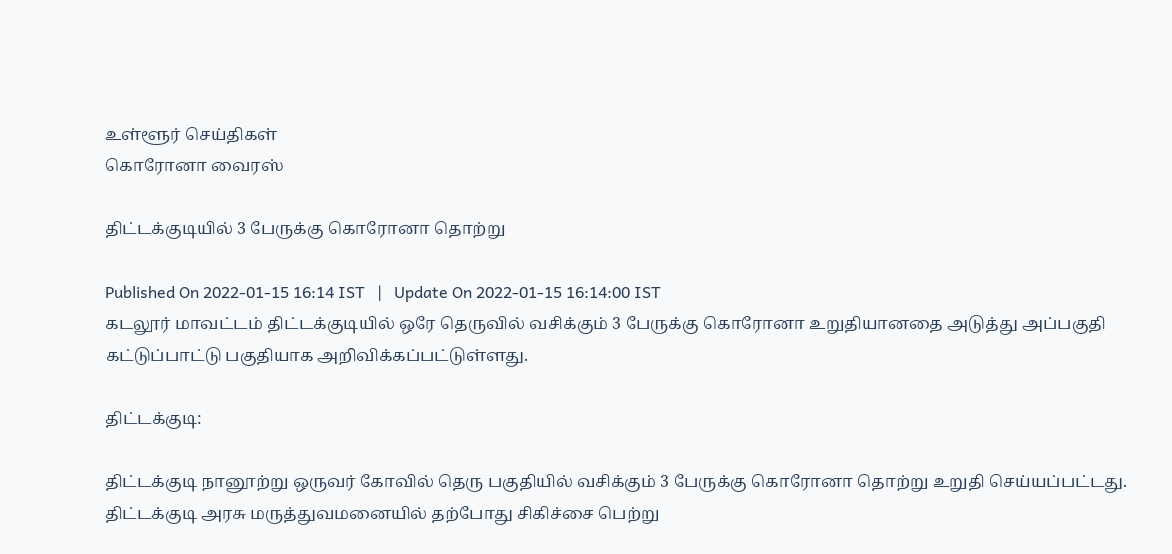உள்ளூர் செய்திகள்
கொரோனா வைரஸ்

திட்டக்குடியில் 3 பேருக்கு கொரோனா தொற்று

Published On 2022-01-15 16:14 IST   |   Update On 2022-01-15 16:14:00 IST
கடலூர் மாவட்டம் திட்டக்குடியில் ஒரே தெருவில் வசிக்கும் 3 பேருக்கு கொரோனா உறுதியானதை அடுத்து அப்பகுதி கட்டுப்பாட்டு பகுதியாக அறிவிக்கப்பட்டுள்ளது.

திட்டக்குடி:

திட்டக்குடி நானூற்று ஒருவர் கோவில் தெரு பகுதியில் வசிக்கும் 3 பேருக்கு கொரோனா தொற்று உறுதி செய்யப்பட்டது. திட்டக்குடி அரசு மருத்துவமனையில் தற்போது சிகிச்சை பெற்று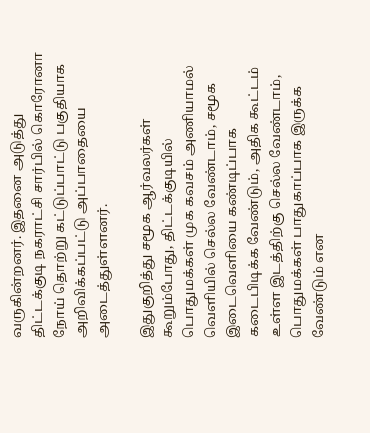வருகின்றனர். இதனை அடுத்து திட்டக்குடி நகராட்சி சார்பில் கொரோனா நோய் தொற்று கட்டுப்பாட்டு பகுதியாக அறிவிக்கப்பட்டு அப்பாதையை அடைத்துள்ளனர்.

இதுகுறித்து சமூக ஆர்வலர்கள் கூறும்போது, திட்டக்குடியில் பொதுமக்கள் முக கவசம் அணியாமல் வெளியில் செல்ல வேண்டாம், சமூக இடைவெளியை கண்டிப்பாக கடைபிடிக்க வேண்டும், அதிக கூட்டம் உள்ள இடத்திற்கு செல்ல வேண்டாம், பொதுமக்கள் பாதுகாப்பாக இருக்க வேண்டும் என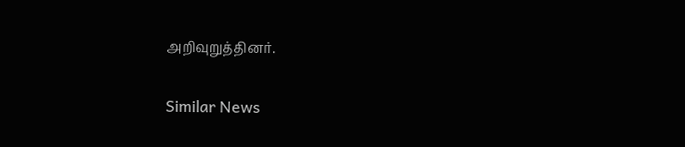அறிவுறுத்தினர்.

Similar News